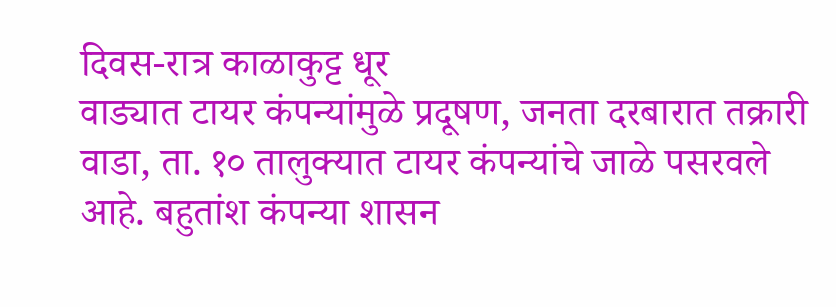दिवस-रात्र काळाकुट्ट धूर
वाड्यात टायर कंपन्यांमुळे प्रदूषण, जनता दरबारात तक्रारी
वाडा, ता. १० तालुक्यात टायर कंपन्यांचे जाळे पसरवले आहे. बहुतांश कंपन्या शासन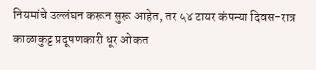नियमांचे उल्लंघन करून सुरू आहेत, तर ५४ टायर कंपन्या दिवस-रात्र काळाकुट्ट प्रदूषणकारी धूर ओकत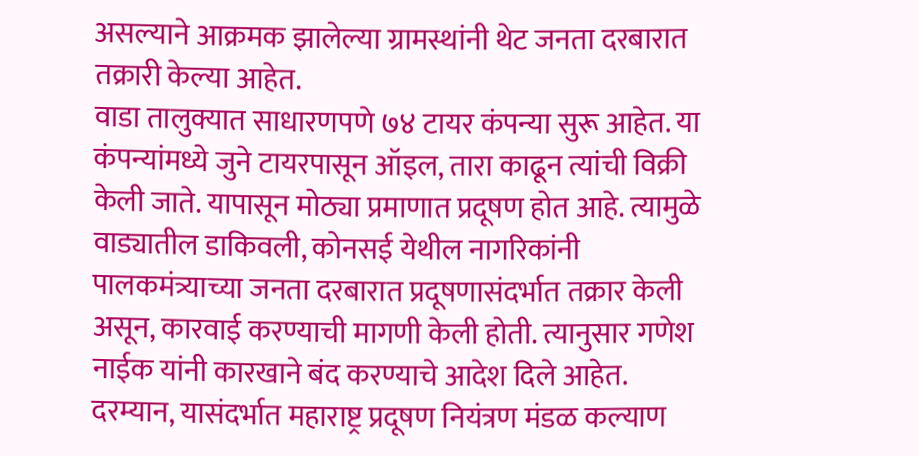असल्याने आक्रमक झालेल्या ग्रामस्थांनी थेट जनता दरबारात तक्रारी केल्या आहेत.
वाडा तालुक्यात साधारणपणे ७४ टायर कंपन्या सुरू आहेत. या कंपन्यांमध्ये जुने टायरपासून ऑइल, तारा काढून त्यांची विक्री केली जाते. यापासून मोठ्या प्रमाणात प्रदूषण होत आहे. त्यामुळे वाड्यातील डाकिवली, कोनसई येथील नागरिकांनी पालकमंत्र्याच्या जनता दरबारात प्रदूषणासंदर्भात तक्रार केली असून, कारवाई करण्याची मागणी केली होती. त्यानुसार गणेश नाईक यांनी कारखाने बंद करण्याचे आदेश दिले आहेत.
दरम्यान, यासंदर्भात महाराष्ट्र प्रदूषण नियंत्रण मंडळ कल्याण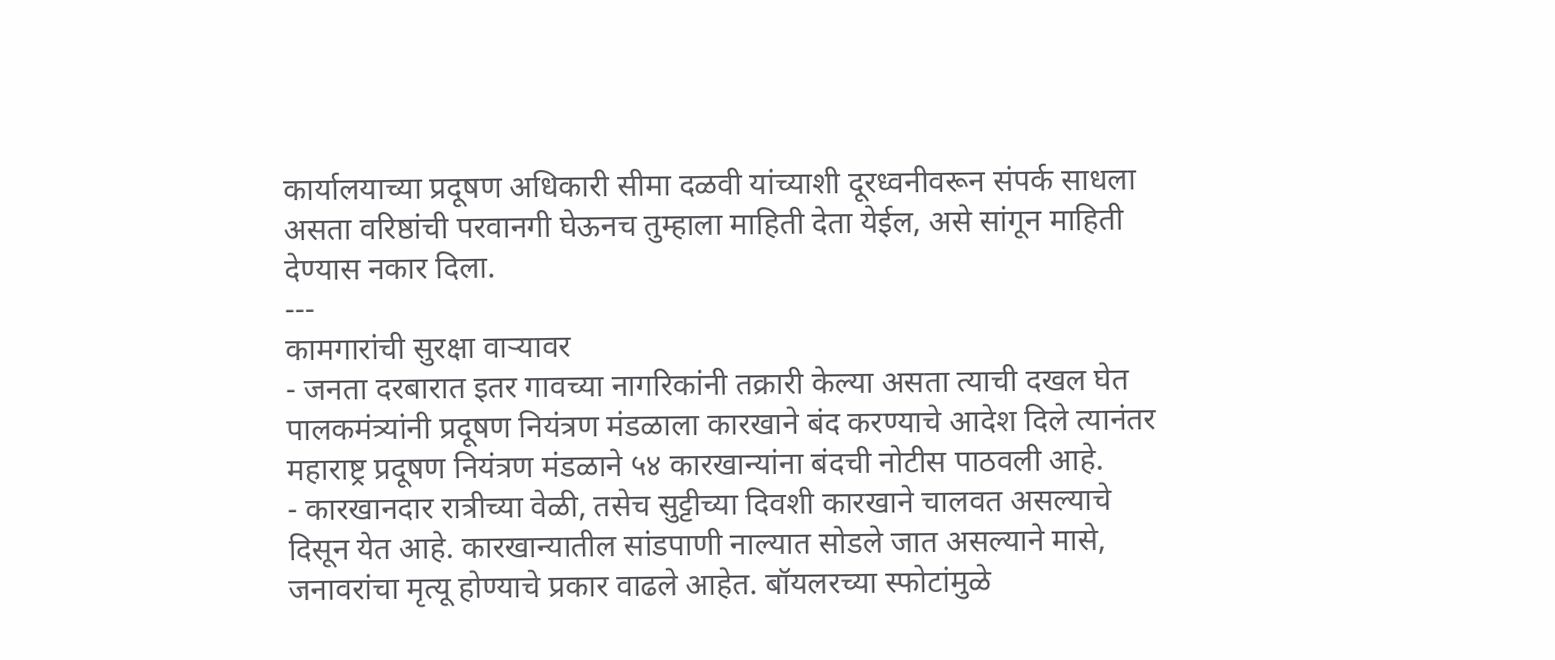कार्यालयाच्या प्रदूषण अधिकारी सीमा दळवी यांच्याशी दूरध्वनीवरून संपर्क साधला असता वरिष्ठांची परवानगी घेऊनच तुम्हाला माहिती देता येईल, असे सांगून माहिती देण्यास नकार दिला.
---
कामगारांची सुरक्षा वाऱ्यावर
- जनता दरबारात इतर गावच्या नागरिकांनी तक्रारी केल्या असता त्याची दखल घेत पालकमंत्र्यांनी प्रदूषण नियंत्रण मंडळाला कारखाने बंद करण्याचे आदेश दिले त्यानंतर महाराष्ट्र प्रदूषण नियंत्रण मंडळाने ५४ कारखान्यांना बंदची नोटीस पाठवली आहे.
- कारखानदार रात्रीच्या वेळी, तसेच सुट्टीच्या दिवशी कारखाने चालवत असल्याचे दिसून येत आहे. कारखान्यातील सांडपाणी नाल्यात सोडले जात असल्याने मासे, जनावरांचा मृत्यू होण्याचे प्रकार वाढले आहेत. बॉयलरच्या स्फोटांमुळे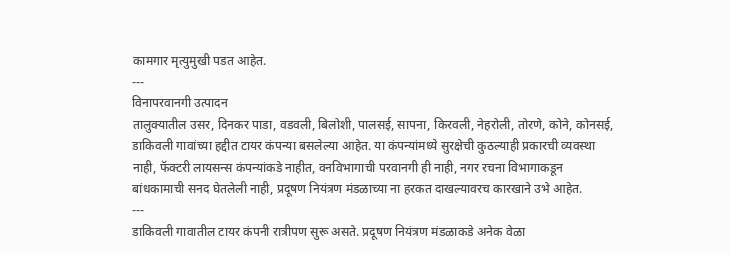कामगार मृत्युमुखी पडत आहेत.
---
विनापरवानगी उत्पादन
तालुक्यातील उसर, दिनकर पाडा, वडवली, बिलोशी, पालसई, सापना, किरवली, नेहरोली, तोरणे, कोने, कोनसई, डाकिवली गावांच्या हद्दीत टायर कंपन्या बसलेल्या आहेत. या कंपन्यांमध्ये सुरक्षेची कुठल्याही प्रकारची व्यवस्था नाही, फॅक्टरी लायसन्स कंपन्यांकडे नाहीत, वनविभागाची परवानगी ही नाही, नगर रचना विभागाकडून बांधकामाची सनद घेतलेली नाही, प्रदूषण नियंत्रण मंडळाच्या ना हरकत दाखल्यावरच कारखाने उभे आहेत.
---
डाकिवली गावातील टायर कंपनी रात्रीपण सुरू असते. प्रदूषण नियंत्रण मंडळाकडे अनेक वेळा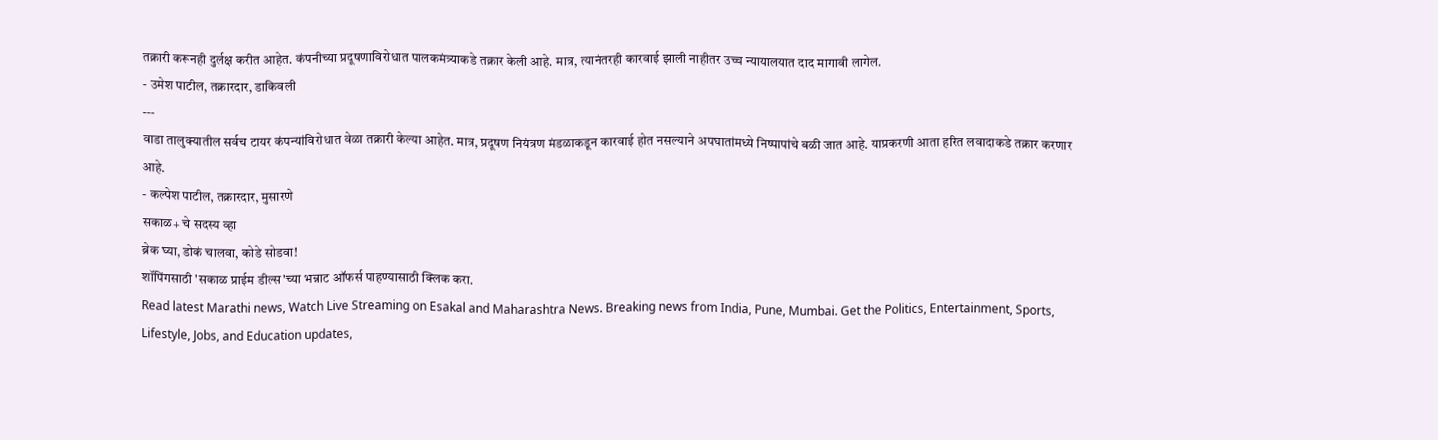तक्रारी करूनही दुर्लक्ष करीत आहेत. कंपनीच्या प्रदूषणाविरोधात पालकमंत्र्याकडे तक्रार केली आहे. मात्र, त्यानंतरही कारवाई झाली नाहीतर उच्च न्यायालयात दाद मागावी लागेल.
- उमेश पाटील, तक्रारदार, डाकिवली
---
वाडा तालुक्यातील सर्वच टायर कंपन्यांविरोधात वेळा तक्रारी केल्या आहेत. मात्र, प्रदूषण नियंत्रण मंडळाकडून कारवाई होत नसल्याने अपघातांमध्ये निष्पापांचे बळी जात आहे. याप्रकरणी आता हरित लवादाकडे तक्रार करणार आहे.
- कल्पेश पाटील, तक्रारदार, मुसारणे
सकाळ+ चे सदस्य व्हा
ब्रेक घ्या, डोकं चालवा, कोडे सोडवा!
शॉपिंगसाठी 'सकाळ प्राईम डील्स'च्या भन्नाट ऑफर्स पाहण्यासाठी क्लिक करा.
Read latest Marathi news, Watch Live Streaming on Esakal and Maharashtra News. Breaking news from India, Pune, Mumbai. Get the Politics, Entertainment, Sports, Lifestyle, Jobs, and Education updates,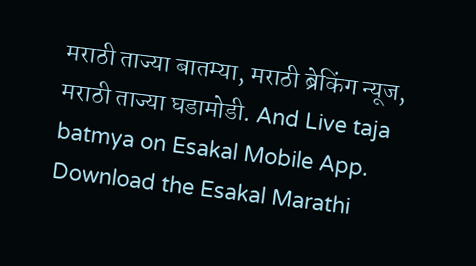मराठी ताज्या बातम्या, मराठी ब्रेकिंग न्यूज, मराठी ताज्या घडामोडी. And Live taja batmya on Esakal Mobile App. Download the Esakal Marathi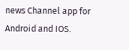news Channel app for Android and IOS.